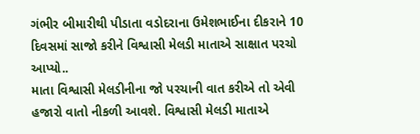ગંભીર બીમારીથી પીડાતા વડોદરાના ઉમેશભાઈના દીકરાને 10 દિવસમાં સાજો કરીને વિશ્વાસી મેલડી માતાએ સાક્ષાત પરચો આપ્યો..
માતા વિશ્વાસી મેલડીનીના જો પરચાની વાત કરીએ તો એવી હજારો વાતો નીકળી આવશે. વિશ્વાસી મેલડી માતાએ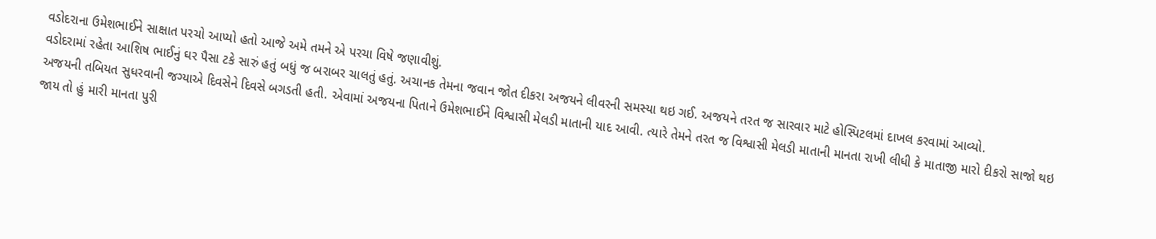વડોદરાના ઉમેશભાઈને સાક્ષાત પરચો આપ્યો હતો આજે અમે તમને એ પરચા વિષે જણાવીશું.
વડોદરામાં રહેતા આશિષ ભાઈનું ઘર પૈસા ટકે સારું હતું બધું જ બરાબર ચાલતું હતું. અચાનક તેમના જવાન જોત દીકરા અજયને લીવરની સમસ્યા થઇ ગઈ. અજયને તરત જ સારવાર માટે હોસ્પિટલમાં દાખલ કરવામાં આવ્યો.
અજયની તબિયત સુધરવાની જગ્યાએ દિવસેને દિવસે બગડતી હતી. એવામાં અજયના પિતાને ઉમેશભાઈને વિશ્વાસી મેલડી માતાની યાદ આવી. ત્યારે તેમને તરત જ વિશ્વાસી મેલડી માતાની માનતા રાખી લીધી કે માતાજી મારો દીકરો સાજો થઇ જાય તો હું મારી માનતા પુરી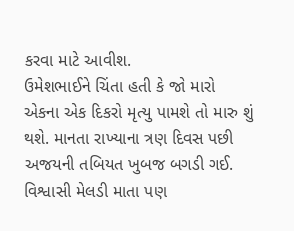કરવા માટે આવીશ.
ઉમેશભાઈને ચિંતા હતી કે જો મારો એકના એક દિકરો મૃત્યુ પામશે તો મારુ શું થશે. માનતા રાખ્યાના ત્રણ દિવસ પછી અજયની તબિયત ખુબજ બગડી ગઈ. વિશ્વાસી મેલડી માતા પણ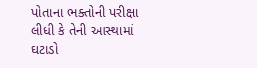પોતાના ભક્તોની પરીક્ષા લીધી કે તેની આસ્થામાં ઘટાડો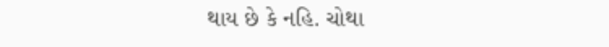થાય છે કે નહિ. ચોથા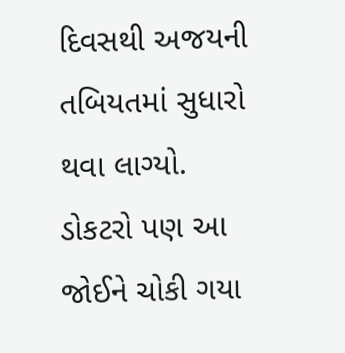દિવસથી અજયની તબિયતમાં સુધારો થવા લાગ્યો.
ડોકટરો પણ આ જોઈને ચોકી ગયા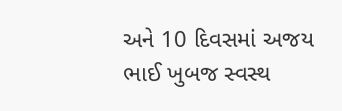અને 10 દિવસમાં અજય ભાઈ ખુબજ સ્વસ્થ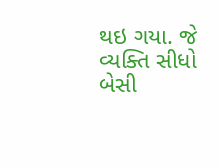થઇ ગયા. જે વ્યક્તિ સીધો બેસી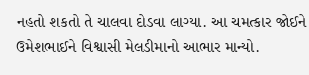નહતો શકતો તે ચાલવા દોડવા લાગ્યા. આ ચમત્કાર જોઈને ઉમેશભાઈને વિશ્વાસી મેલડીમાનો આભાર માન્યો.